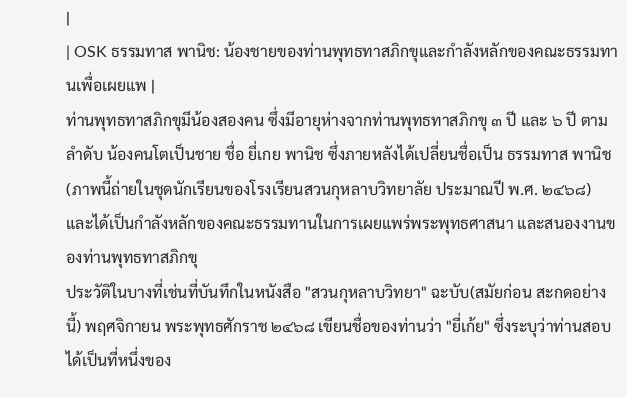|
| OSK ธรรมทาส พานิช: น้องชายของท่านพุทธทาสภิกขุและกำลังหลักของคณะธรรมทานเพื่อเผยแพ |
ท่านพุทธทาสภิกขุมีน้องสองคน ซึ่งมีอายุห่างจากท่านพุทธทาสภิกขุ ๓ ปี และ ๖ ปี ตามลำดับ น้องคนโตเป็นชาย ชื่อ ยี่เกย พานิช ซึ่งภายหลังได้เปลี่ยนชื่อเป็น ธรรมทาส พานิช (ภาพนี้ถ่ายในชุดนักเรียนของโรงเรียนสวนกุหลาบวิทยาลัย ประมาณปี พ.ศ. ๒๔๖๘) และได้เป็นกำลังหลักของคณะธรรมทานในการเผยแพร่พระพุทธศาสนา และสนองงานของท่านพุทธทาสภิกขุ
ประวัติในบางที่เช่นที่บันทึกในหนังสือ "สวนกุหลาบวิทยา" ฉะบับ(สมัยก่อน สะกดอย่างนี้) พฤศจิกายน พระพุทธศักราช ๒๔๖๘ เขียนชื่อของท่านว่า "ยี่เก้ย" ซึ่งระบุว่าท่านสอบได้เป็นที่หนึ่งของ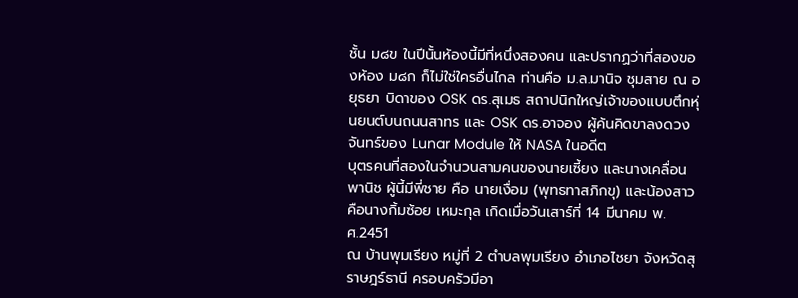ชั้น ม๘ข ในปีนั้นห้องนี้มีที่หนึ่งสองคน และปรากฏว่าที่สองของห้อง ม๘ก ก็ไม่ใช่ใครอื่นไกล ท่านคือ ม.ล.มานิจ ชุมสาย ณ อยุธยา บิดาของ OSK ดร.สุเมธ สถาปนิกใหญ่เจ้าของแบบตึกหุ่นยนต์บนถนนสาทร และ OSK ดร.อาจอง ผู้ค้นคิดขาลงดวงจันทร์ของ Lunar Module ให้ NASA ในอดีต
บุตรคนที่สองในจำนวนสามคนของนายเซี้ยง และนางเคลื่อน
พานิช ผู้นี้มีพี่ชาย คือ นายเงื่อม (พุทธทาสภิกขุ) และน้องสาวคือนางกิ้มซ้อย เหมะกุล เกิดเมื่อวันเสาร์ที่ 14 มีนาคม พ.ศ.2451
ณ บ้านพุมเรียง หมู่ที่ 2 ตำบลพุมเรียง อำเภอไชยา จังหวัดสุราษฎร์ธานี ครอบครัวมีอา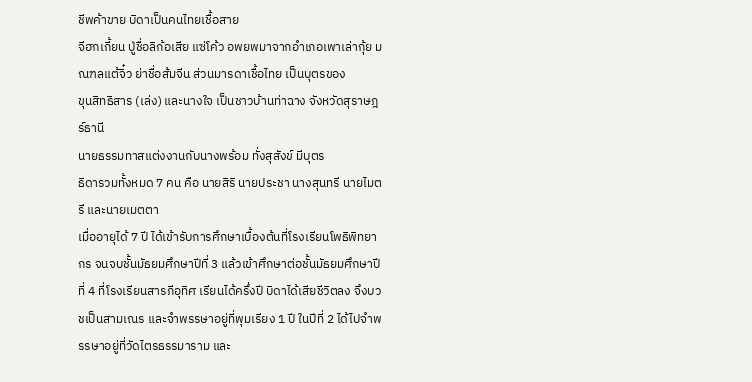ชีพค้าขาย บิดาเป็นคนไทยเชื้อสาย
จีฮกเกี้ยน ปู่ชื่อลิก้อเสีย แซ่โค้ว อพยพมาจากอำเภอเพาเล่ากุ้ย มณฑลแต้จิ๋ว ย่าชื่อส้มจีน ส่วนมารดาเชื้อไทย เป็นบุตรของ
ขุนสิทธิสาร (เล่ง) และนางใจ เป็นชาวบ้านท่าฉาง จังหวัดสุราษฎร์ธานี
นายธรรมทาสแต่งงานกับนางพร้อม ทั่งสุสังข์ มีบุตร
ธิดารวมทั้งหมด 7 คน คือ นายสิริ นายประชา นางสุนทรี นายไมตรี และนายเมตตา
เมื่ออายุได้ 7 ปี ได้เข้ารับการศึกษาเบื้องต้นที่โรงเรียนโพธิพิทยากร จนจบชั้นมัธยมศึกษาปีที่ 3 แล้วเข้าศึกษาต่อชั้นมัธยมศึกษาปีที่ 4 ที่โรงเรียนสารภีอุทิศ เรียนได้ครึ่งปี บิดาได้เสียชีวิตลง จึงบวชเป็นสามเณร และจำพรรษาอยู่ที่พุมเรียง 1 ปี ในปีที่ 2 ได้ไปจำพรรษาอยู่ที่วัดไตรธรรมาราม และ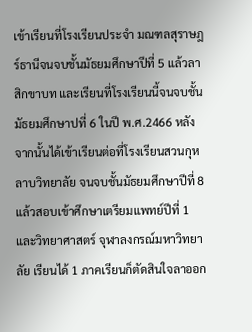เข้าเรียนที่โรงเรียนประจำ มณฑลสุราษฎร์ธานีจนจบชั้นมัธยมศึกษาปีที่ 5 แล้วลาสิกขาบท และเรียนที่โรงเรียนนี้จนจบชั้นมัธยมศึกษาปที่ 6 ในปี พ.ศ.2466 หลังจากนั้นได้เข้าเรียนต่อที่โรงเรียนสวนกุหลาบวิทยาลัย จนจบชั้นมัธยมศึกษาปีที่ 8 แล้วสอบเข้าศึกษาเตรียมแพทย์ปีที่ 1
และวิทยาศาสตร์ จุฬาลงกรณ์มหาวิทยาลัย เรียนได้ 1 ภาคเรียนก็ตัดสินใจลาออก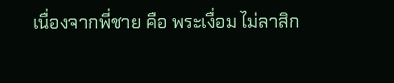เนื่องจากพี่ชาย คือ พระเงื่อม ไม่ลาสิก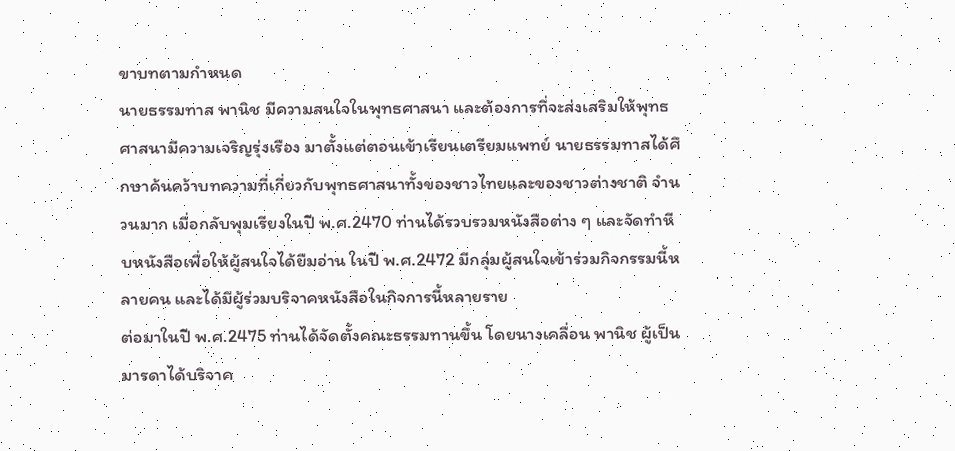ขาบทตามกำหนด
นายธรรมทาส พานิช มีความสนใจในพุทธศาสนา และต้องการที่จะส่งเสริมให้พุทธศาสนามีความเจริญรุ่งเรือง มาตั้งแต่ตอนเข้าเรียนเตรียมแพทย์ นายธรรมทาสได้ศึกษาค้นคว้าบทความที่เกี่ยวกับพุทธศาสนาทั้งของชาวไทยและของชาวต่างชาติ จำนวนมาก เมื่อกลับพุมเรียงในปี พ.ศ.2470 ท่านได้รวบรวมหนังสือต่าง ๆ และจัดทำหีบหนังสือเพื่อให้ผู้สนใจได้ยืมอ่าน ในปี พ.ศ.2472 มีกลุ่มผู้สนใจเข้าร่วมกิจกรรมนี้หลายคน และได้มีผู้ร่วมบริจาคหนังสือในกิจการนี้หลายราย
ต่อมาในปี พ.ศ.2475 ท่านได้จัดตั้งคณะธรรมทานขึ้น โดยนางเคลื่อน พานิช ผู้เป็นมารดาได้บริจาค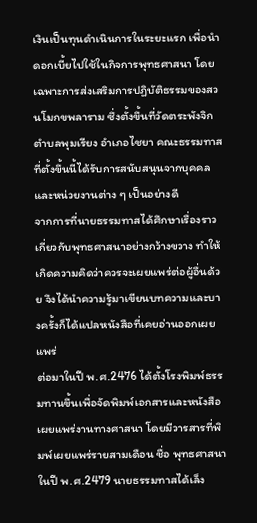เงินเป็นทุนดำเนินการในระยะแรก เพื่อนำดอกเบี้ยไปใช้ในกิจการพุทธศาสนา โดยเฉพาะการส่งเสริมการปฏิบัติธรรมของสวนโมกขพลาราม ซึ่งตั้งขึ้นที่วัดตระพังจิก ตำบลพุมเรียง อำเภอไชยา คณะธรรมทาสที่ตั้งขึ้นนี้ได้รับการสนับสนุนจากบุคคลและหน่วยงานต่าง ๆ เป็นอย่างดี
จากการที่นายธรรมทาสได้ศึกษาเรื่องราวเกี่ยวกับพุทธศาสนาอย่างกว้างขวาง ทำให้เกิดความคิดว่าควรจะเผยแพร่ต่อผู้อื่นด้วย จึงได้นำความรู้มาเขียนบทความและบางครั้งก็ได้แปลหนังสือที่เคยอ่านออกเผยแพร่
ต่อมาในปี พ.ศ.2476 ได้ตั้งโรงพิมพ์ธรรมทานขึ้นเพื่อจัดพิมพ์เอกสารและหนังสือเผยแพร่งานทางศาสนา โดยมีวารสารที่พิมพ์เผยแพร่รายสามเดือน ชื่อ พุทธศาสนา
ในปี พ.ศ.2479 นายธรรมทาสได้เล็ง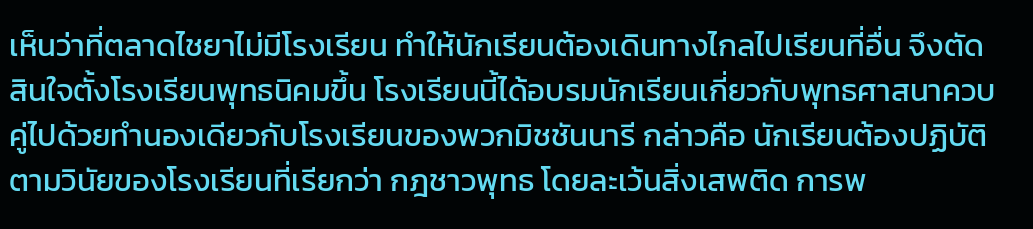เห็นว่าที่ตลาดไชยาไม่มีโรงเรียน ทำให้นักเรียนต้องเดินทางไกลไปเรียนที่อื่น จึงตัดสินใจตั้งโรงเรียนพุทธนิคมขึ้น โรงเรียนนี้ได้อบรมนักเรียนเกี่ยวกับพุทธศาสนาควบคู่ไปด้วยทำนองเดียวกับโรงเรียนของพวกมิชชันนารี กล่าวคือ นักเรียนต้องปฏิบัติตามวินัยของโรงเรียนที่เรียกว่า กฎชาวพุทธ โดยละเว้นสิ่งเสพติด การพ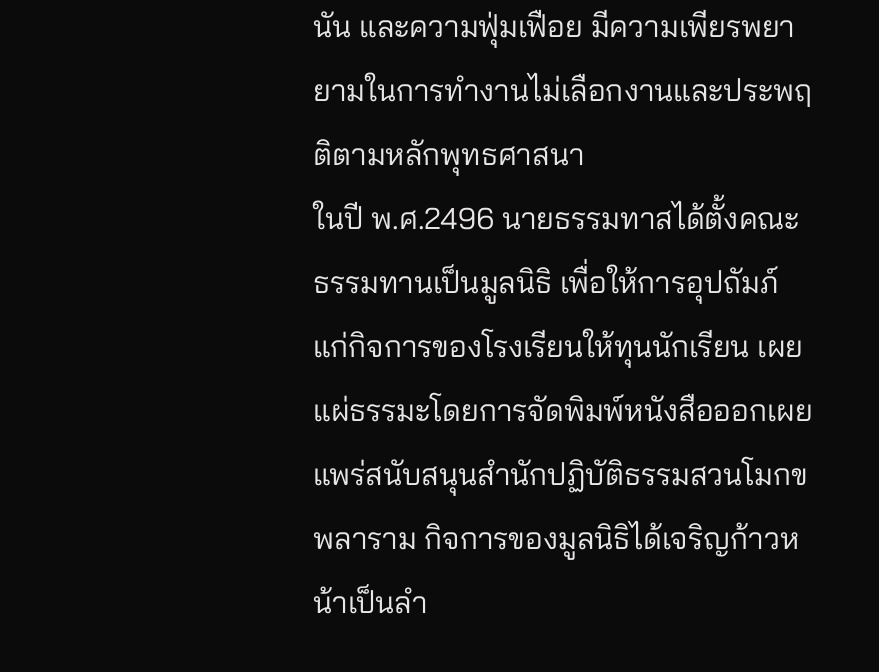นัน และความฟุ่มเฟือย มีความเพียรพยายามในการทำงานไม่เลือกงานและประพฤติตามหลักพุทธศาสนา
ในปี พ.ศ.2496 นายธรรมทาสได้ตั้งคณะธรรมทานเป็นมูลนิธิ เพื่อให้การอุปถัมภ์แก่กิจการของโรงเรียนให้ทุนนักเรียน เผยแผ่ธรรมะโดยการจัดพิมพ์หนังสือออกเผยแพร่สนับสนุนสำนักปฏิบัติธรรมสวนโมกขพลาราม กิจการของมูลนิธิได้เจริญก้าวหน้าเป็นลำ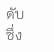ดับ ซึ่ง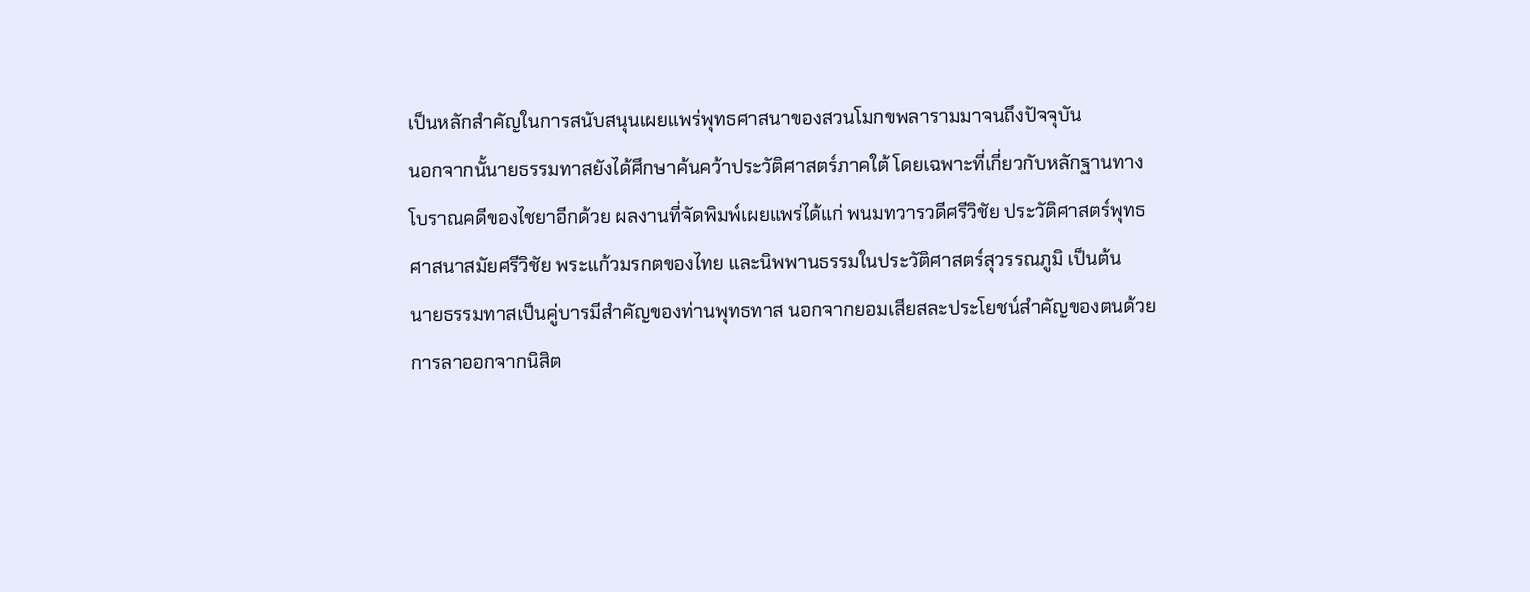เป็นหลักสำคัญในการสนับสนุนเผยแพร่พุทธศาสนาของสวนโมกขพลารามมาจนถึงปัจจุบัน
นอกจากนั้นายธรรมทาสยังได้ศึกษาค้นคว้าประวัติศาสตร์ภาคใต้ โดยเฉพาะที่เกี่ยวกับหลักฐานทางโบราณคดีของไชยาอีกด้วย ผลงานที่จัดพิมพ์เผยแพร่ได้แก่ พนมทวารวดีศรีวิชัย ประวัติศาสตร์พุทธศาสนาสมัยศรีวิชัย พระแก้วมรกตของไทย และนิพพานธรรมในประวัติศาสตร์สุวรรณภูมิ เป็นต้น
นายธรรมทาสเป็นคู่บารมีสำคัญของท่านพุทธทาส นอกจากยอมเสียสละประโยชน์สำคัญของตนด้วยการลาออกจากนิสิต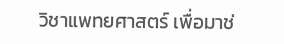วิชาแพทยศาสตร์ เพื่อมาช่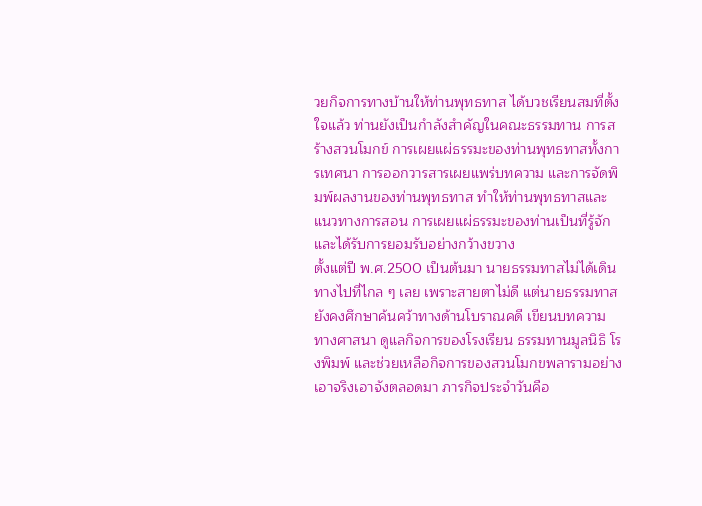วยกิจการทางบ้านให้ท่านพุทธทาส ได้บวชเรียนสมที่ตั้งใจแล้ว ท่านยังเป็นกำลังสำคัญในคณะธรรมทาน การสร้างสวนโมกข์ การเผยแผ่ธรรมะของท่านพุทธทาสทั้งการเทศนา การออกวารสารเผยแพร่บทความ และการจัดพิมพ์ผลงานของท่านพุทธทาส ทำให้ท่านพุทธทาสและแนวทางการสอน การเผยแผ่ธรรมะของท่านเป็นที่รู้จัก และได้รับการยอมรับอย่างกว้างขวาง
ตั้งแต่ปี พ.ศ.2500 เป็นต้นมา นายธรรมทาสไม่ได้เดินทางไปที่ไกล ๆ เลย เพราะสายตาไม่ดี แต่นายธรรมทาส ยังคงศึกษาค้นคว้าทางด้านโบราณคดี เขียนบทความ ทางศาสนา ดูแลกิจการของโรงเรียน ธรรมทานมูลนิธิ โรงพิมพ์ และช่วยเหลือกิจการของสวนโมกขพลารามอย่างเอาจริงเอาจังตลอดมา ภารกิจประจำวันคือ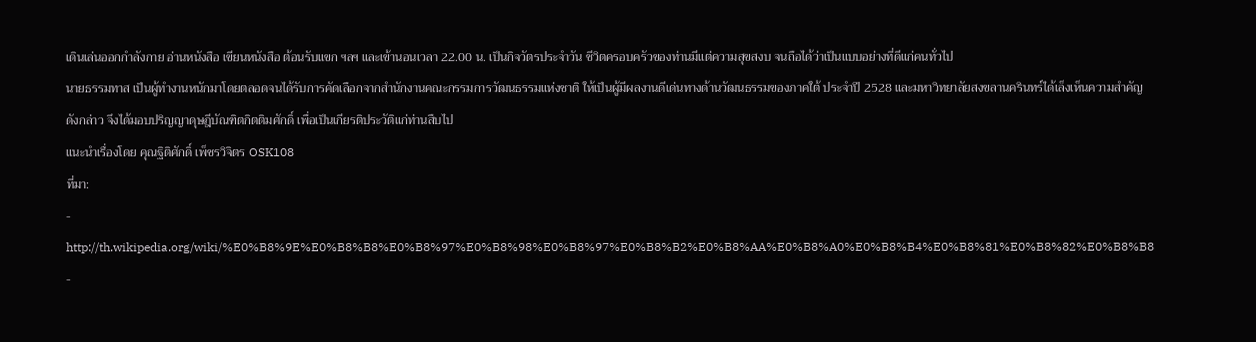เดินเล่นออกกำลังกาย อ่านหนังสือ เขียนหนังสือ ต้อนรับแขก ฯลฯ และเข้านอนเวลา 22.00 น. เป็นกิจวัตรประจำวัน ชีวิตครอบครัวของท่านมีแต่ความสุขสงบ จนถือได้ว่าเป็นแบบอย่างที่ดีแก่คนทั่วไป
นายธรรมทาส เป็นผู้ทำงานหนักมาโดยตลอดจนได้รับการคัดเลือกจากสำนักงานคณะกรรมการวัฒนธรรมแห่งชาติ ให้เป็นผู้มีผลงานดีเด่นทางด้านวัฒนธรรมของภาคใต้ ประจำปี 2528 และมหาวิทยาลัยสงขลานครินทร์ได้เล็งเห็นความสำคัญดังกล่าว จึงได้มอบปริญญาดุษฎีบัณฑิตกิตติมศักดิ์ เพื่อเป็นเกียรติประวัติแก่ท่านสืบไป
แนะนำเรื่องโดย คุณฐิติศักดิ์ เพ็ชรวิจิตร OSK108
ที่มา:
- http://th.wikipedia.org/wiki/%E0%B8%9E%E0%B8%B8%E0%B8%97%E0%B8%98%E0%B8%97%E0%B8%B2%E0%B8%AA%E0%B8%A0%E0%B8%B4%E0%B8%81%E0%B8%82%E0%B8%B8
-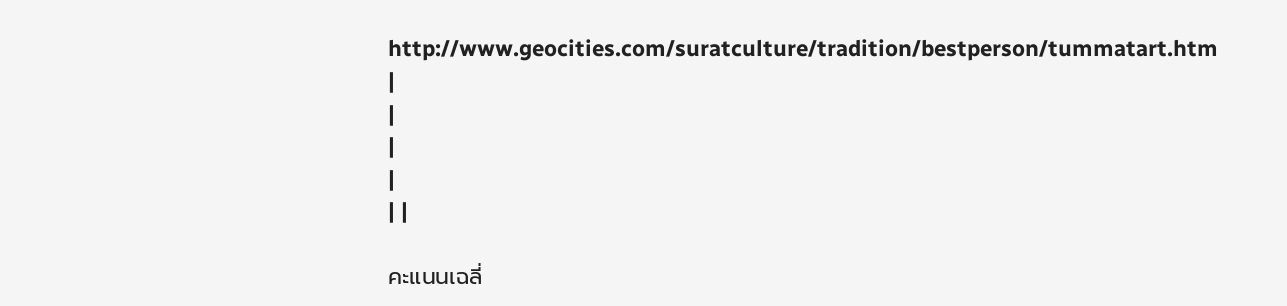http://www.geocities.com/suratculture/tradition/bestperson/tummatart.htm
|
|
|
|
| |

คะแนนเฉลี่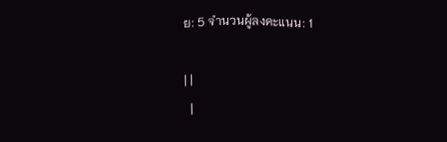ย: 5 จำนวนผู้ลงคะแนน: 1

| |
  |